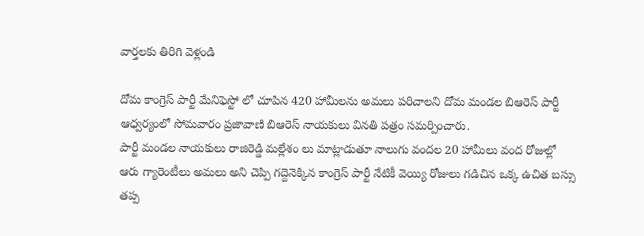వార్తలకు తిరిగి వెళ్లండి

దోమ కాంగ్రెస్ పార్టీ మేనిఫెస్టో లో చూపిన 420 హామీలను అమలు పరిచాలని దోమ మండల బిఆరెస్ పార్టీ ఆధ్వర్యంలో సోమవారం ప్రజావాణి బిఆరెస్ నాయకులు వినతి పత్రం సమర్పించారు.
పార్టీ మండల నాయకులు రాజిరెడ్డి మల్లేశం లు మాట్లాడుతూ నాలుగు వందల 20 హామీలు వంద రోజుల్లో ఆరు గ్యారెంటీలు అమలు అని చెప్పి గద్దెనెక్కిన కాంగ్రెస్ పార్టీ నేటికీ వెయ్యి రోజులు గడిచిన ఒక్క ఉచిత బస్సు తప్ప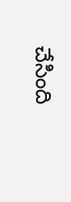చేసింది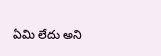ఏమి లేదు అని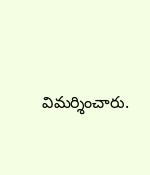విమర్శించారు.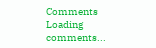Comments
Loading comments...